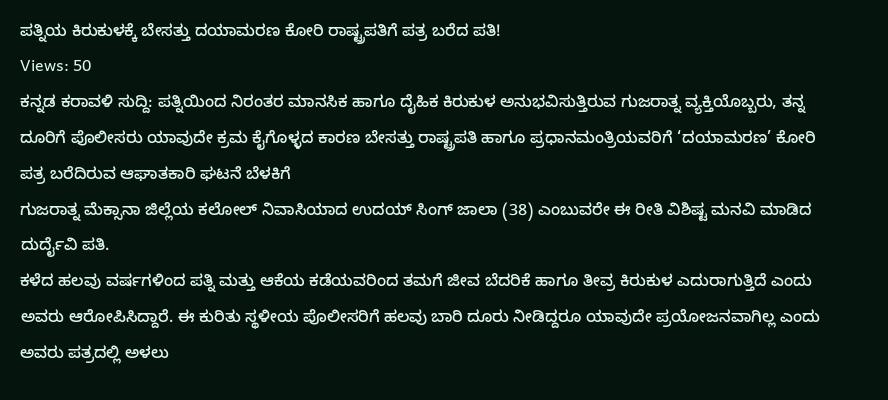ಪತ್ನಿಯ ಕಿರುಕುಳಕ್ಕೆ ಬೇಸತ್ತು ದಯಾಮರಣ ಕೋರಿ ರಾಷ್ಟ್ರಪತಿಗೆ ಪತ್ರ ಬರೆದ ಪತಿ!
Views: 50
ಕನ್ನಡ ಕರಾವಳಿ ಸುದ್ದಿ: ಪತ್ನಿಯಿಂದ ನಿರಂತರ ಮಾನಸಿಕ ಹಾಗೂ ದೈಹಿಕ ಕಿರುಕುಳ ಅನುಭವಿಸುತ್ತಿರುವ ಗುಜರಾತ್ನ ವ್ಯಕ್ತಿಯೊಬ್ಬರು, ತನ್ನ ದೂರಿಗೆ ಪೊಲೀಸರು ಯಾವುದೇ ಕ್ರಮ ಕೈಗೊಳ್ಳದ ಕಾರಣ ಬೇಸತ್ತು ರಾಷ್ಟ್ರಪತಿ ಹಾಗೂ ಪ್ರಧಾನಮಂತ್ರಿಯವರಿಗೆ ‘ದಯಾಮರಣ’ ಕೋರಿ ಪತ್ರ ಬರೆದಿರುವ ಆಘಾತಕಾರಿ ಘಟನೆ ಬೆಳಕಿಗೆ
ಗುಜರಾತ್ನ ಮೆಕ್ಸಾನಾ ಜಿಲ್ಲೆಯ ಕಲೋಲ್ ನಿವಾಸಿಯಾದ ಉದಯ್ ಸಿಂಗ್ ಜಾಲಾ (38) ಎಂಬುವರೇ ಈ ರೀತಿ ವಿಶಿಷ್ಟ ಮನವಿ ಮಾಡಿದ ದುರ್ದೈವಿ ಪತಿ.
ಕಳೆದ ಹಲವು ವರ್ಷಗಳಿಂದ ಪತ್ನಿ ಮತ್ತು ಆಕೆಯ ಕಡೆಯವರಿಂದ ತಮಗೆ ಜೀವ ಬೆದರಿಕೆ ಹಾಗೂ ತೀವ್ರ ಕಿರುಕುಳ ಎದುರಾಗುತ್ತಿದೆ ಎಂದು ಅವರು ಆರೋಪಿಸಿದ್ದಾರೆ. ಈ ಕುರಿತು ಸ್ಥಳೀಯ ಪೊಲೀಸರಿಗೆ ಹಲವು ಬಾರಿ ದೂರು ನೀಡಿದ್ದರೂ ಯಾವುದೇ ಪ್ರಯೋಜನವಾಗಿಲ್ಲ ಎಂದು ಅವರು ಪತ್ರದಲ್ಲಿ ಅಳಲು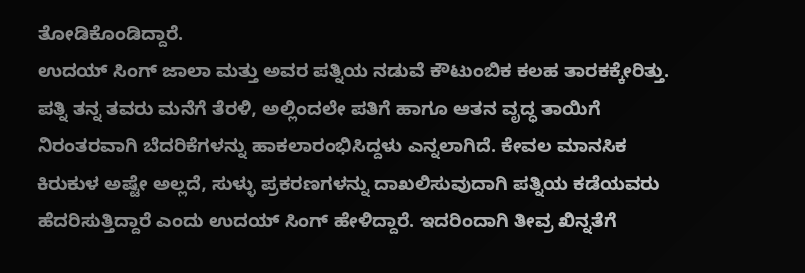ತೋಡಿಕೊಂಡಿದ್ದಾರೆ.
ಉದಯ್ ಸಿಂಗ್ ಜಾಲಾ ಮತ್ತು ಅವರ ಪತ್ನಿಯ ನಡುವೆ ಕೌಟುಂಬಿಕ ಕಲಹ ತಾರಕಕ್ಕೇರಿತ್ತು. ಪತ್ನಿ ತನ್ನ ತವರು ಮನೆಗೆ ತೆರಳಿ, ಅಲ್ಲಿಂದಲೇ ಪತಿಗೆ ಹಾಗೂ ಆತನ ವೃದ್ಧ ತಾಯಿಗೆ ನಿರಂತರವಾಗಿ ಬೆದರಿಕೆಗಳನ್ನು ಹಾಕಲಾರಂಭಿಸಿದ್ದಳು ಎನ್ನಲಾಗಿದೆ. ಕೇವಲ ಮಾನಸಿಕ ಕಿರುಕುಳ ಅಷ್ಟೇ ಅಲ್ಲದೆ, ಸುಳ್ಳು ಪ್ರಕರಣಗಳನ್ನು ದಾಖಲಿಸುವುದಾಗಿ ಪತ್ನಿಯ ಕಡೆಯವರು ಹೆದರಿಸುತ್ತಿದ್ದಾರೆ ಎಂದು ಉದಯ್ ಸಿಂಗ್ ಹೇಳಿದ್ದಾರೆ. ಇದರಿಂದಾಗಿ ತೀವ್ರ ಖಿನ್ನತೆಗೆ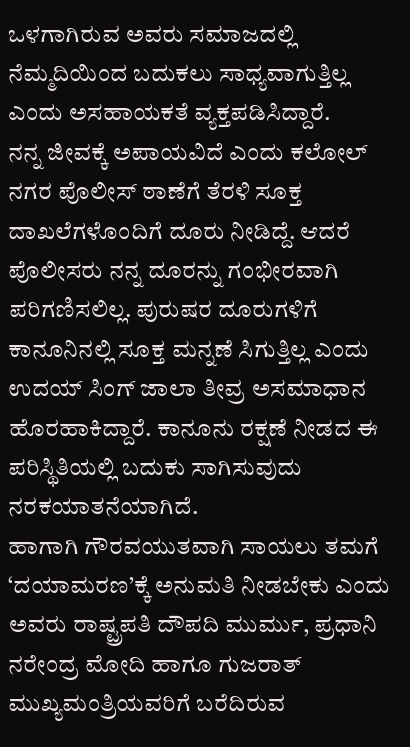ಒಳಗಾಗಿರುವ ಅವರು ಸಮಾಜದಲ್ಲಿ ನೆಮ್ಮದಿಯಿಂದ ಬದುಕಲು ಸಾಧ್ಯವಾಗುತ್ತಿಲ್ಲ ಎಂದು ಅಸಹಾಯಕತೆ ವ್ಯಕ್ತಪಡಿಸಿದ್ದಾರೆ.
ನನ್ನ ಜೀವಕ್ಕೆ ಅಪಾಯವಿದೆ ಎಂದು ಕಲೋಲ್ ನಗರ ಪೊಲೀಸ್ ಠಾಣೆಗೆ ತೆರಳಿ ಸೂಕ್ತ ದಾಖಲೆಗಳೊಂದಿಗೆ ದೂರು ನೀಡಿದ್ದೆ. ಆದರೆ ಪೊಲೀಸರು ನನ್ನ ದೂರನ್ನು ಗಂಭೀರವಾಗಿ ಪರಿಗಣಿಸಲಿಲ್ಲ. ಪುರುಷರ ದೂರುಗಳಿಗೆ ಕಾನೂನಿನಲ್ಲಿ ಸೂಕ್ತ ಮನ್ನಣೆ ಸಿಗುತ್ತಿಲ್ಲ ಎಂದು ಉದಯ್ ಸಿಂಗ್ ಜಾಲಾ ತೀವ್ರ ಅಸಮಾಧಾನ ಹೊರಹಾಕಿದ್ದಾರೆ. ಕಾನೂನು ರಕ್ಷಣೆ ನೀಡದ ಈ ಪರಿಸ್ಥಿತಿಯಲ್ಲಿ ಬದುಕು ಸಾಗಿಸುವುದು ನರಕಯಾತನೆಯಾಗಿದೆ.
ಹಾಗಾಗಿ ಗೌರವಯುತವಾಗಿ ಸಾಯಲು ತಮಗೆ ‘ದಯಾಮರಣ’ಕ್ಕೆ ಅನುಮತಿ ನೀಡಬೇಕು ಎಂದು ಅವರು ರಾಷ್ಟ್ರಪತಿ ದೌಪದಿ ಮುರ್ಮು, ಪ್ರಧಾನಿ ನರೇಂದ್ರ ಮೋದಿ ಹಾಗೂ ಗುಜರಾತ್ ಮುಖ್ಯಮಂತ್ರಿಯವರಿಗೆ ಬರೆದಿರುವ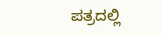ಪತ್ರದಲ್ಲಿ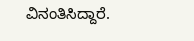ವಿನಂತಿಸಿದ್ದಾರೆ.